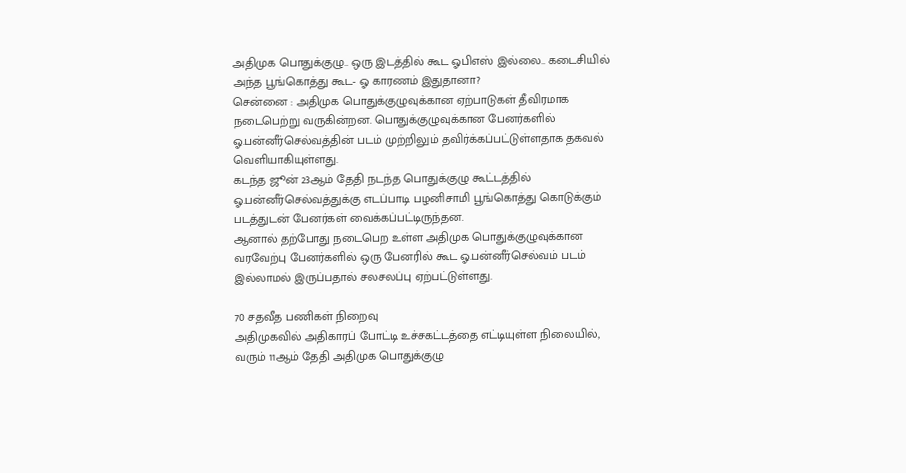அதிமுக பொதுக்குழு.. ஒரு இடத்தில் கூட ஓபிஎஸ் இல்லை.. கடைசியில் அந்த பூங்கொத்து கூட- ஓ காரணம் இதுதானா?
சென்னை : அதிமுக பொதுக்குழுவுக்கான ஏற்பாடுகள் தீவிரமாக நடைபெற்று வருகின்றன. பொதுக்குழுவுக்கான பேனர்களில் ஓ.பன்னீர்செல்வத்தின் படம் முற்றிலும் தவிர்க்கப்பட்டுள்ளதாக தகவல் வெளியாகியுள்ளது.
கடந்த ஜூன் 23ஆம் தேதி நடந்த பொதுக்குழு கூட்டத்தில் ஓ.பன்னீர்செல்வத்துக்கு எடப்பாடி பழனிசாமி பூங்கொத்து கொடுக்கும் படத்துடன் பேனர்கள் வைக்கப்பட்டிருந்தன.
ஆனால் தற்போது நடைபெற உள்ள அதிமுக பொதுக்குழுவுக்கான வரவேற்பு பேனர்களில் ஒரு பேனரில் கூட ஓ.பன்னீர்செல்வம் படம் இல்லாமல் இருப்பதால் சலசலப்பு ஏற்பட்டுள்ளது.

70 சதவீத பணிகள் நிறைவு
அதிமுகவில் அதிகாரப் போட்டி உச்சகட்டத்தை எட்டியுள்ள நிலையில், வரும் 11ஆம் தேதி அதிமுக பொதுக்குழு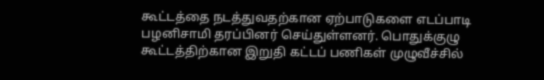கூட்டத்தை நடத்துவதற்கான ஏற்பாடுகளை எடப்பாடி பழனிசாமி தரப்பினர் செய்துள்ளனர். பொதுக்குழு கூட்டத்திற்கான இறுதி கட்டப் பணிகள் முழுவீச்சில்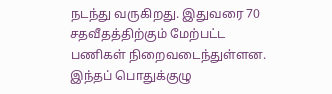நடந்து வருகிறது. இதுவரை 70 சதவீதத்திற்கும் மேற்பட்ட பணிகள் நிறைவடைந்துள்ளன. இந்தப் பொதுக்குழு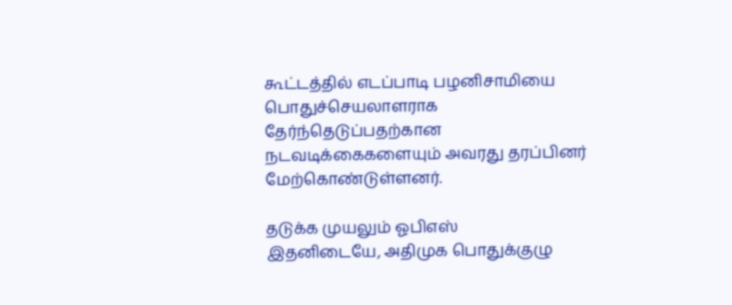கூட்டத்தில் எடப்பாடி பழனிசாமியை பொதுச்செயலாளராக தேர்ந்தெடுப்பதற்கான நடவடிக்கைகளையும் அவரது தரப்பினர் மேற்கொண்டுள்ளனர்.

தடுக்க முயலும் ஓபிஎஸ்
இதனிடையே, அதிமுக பொதுக்குழு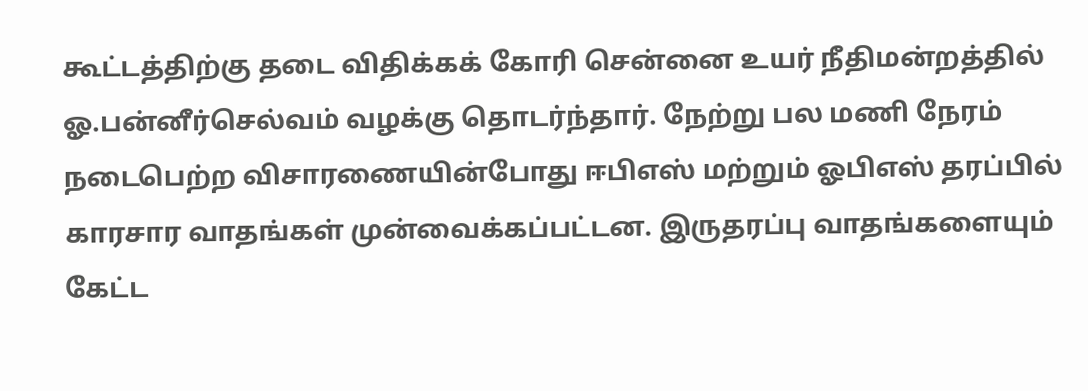கூட்டத்திற்கு தடை விதிக்கக் கோரி சென்னை உயர் நீதிமன்றத்தில் ஓ.பன்னீர்செல்வம் வழக்கு தொடர்ந்தார். நேற்று பல மணி நேரம் நடைபெற்ற விசாரணையின்போது ஈபிஎஸ் மற்றும் ஓபிஎஸ் தரப்பில் காரசார வாதங்கள் முன்வைக்கப்பட்டன. இருதரப்பு வாதங்களையும் கேட்ட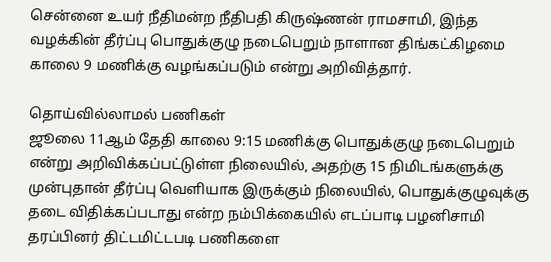சென்னை உயர் நீதிமன்ற நீதிபதி கிருஷ்ணன் ராமசாமி, இந்த வழக்கின் தீர்ப்பு பொதுக்குழு நடைபெறும் நாளான திங்கட்கிழமை காலை 9 மணிக்கு வழங்கப்படும் என்று அறிவித்தார்.

தொய்வில்லாமல் பணிகள்
ஜூலை 11ஆம் தேதி காலை 9:15 மணிக்கு பொதுக்குழு நடைபெறும் என்று அறிவிக்கப்பட்டுள்ள நிலையில், அதற்கு 15 நிமிடங்களுக்கு முன்புதான் தீர்ப்பு வெளியாக இருக்கும் நிலையில், பொதுக்குழுவுக்கு தடை விதிக்கப்படாது என்ற நம்பிக்கையில் எடப்பாடி பழனிசாமி தரப்பினர் திட்டமிட்டபடி பணிகளை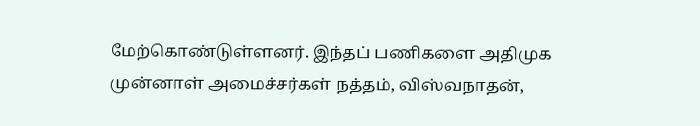மேற்கொண்டுள்ளனர். இந்தப் பணிகளை அதிமுக முன்னாள் அமைச்சர்கள் நத்தம், விஸ்வநாதன்,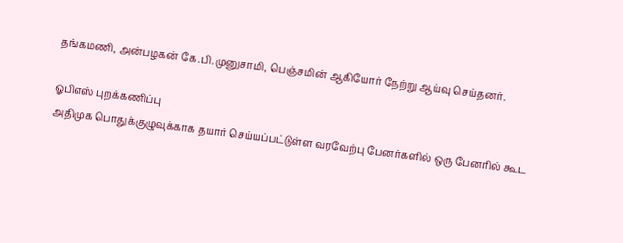தங்கமணி, அன்பழகன் கே.பி.முனுசாமி, பெஞ்சமின் ஆகியோர் நேற்று ஆய்வு செய்தனர்.

ஓபிஎஸ் புறக்கணிப்பு
அதிமுக பொதுக்குழுவுக்காக தயார் செய்யப்பட்டுள்ள வரவேற்பு பேனர்களில் ஒரு பேனரில் கூட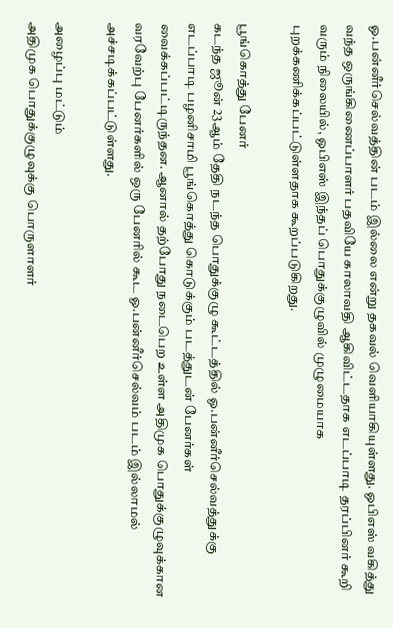ஓ.பன்னீர்செல்வத்தின் படம் இல்லை என்று தகவல் வெளியாகியுள்ளது. ஓபிஎஸ் வகித்து வந்த ஒருங்கிணைப்பாளர் பதவியே காலாவதி ஆகிவிட்டதாக எடப்பாடி தரப்பினர் கூறி வரும் நிலையில், ஓபிஎஸ் இந்தப் பொதுக்குழுவில் முழுமையாக புறக்கணிக்கப்பட்டுள்ளதாக கூறப்படுகிறது.

பூங்கொத்து பேனர்
கடந்த ஜூன் 23ஆம் தேதி நடந்த பொதுக்குழு கூட்டத்தில் ஓ.பன்னீர்செல்வத்துக்கு எடப்பாடி பழனிசாமி பூங்கொத்து கொடுக்கும் படத்துடன் பேனர்கள் வைக்கப்பட்டிருந்தன. ஆனால் தற்போது நடைபெற உள்ள அதிமுக பொதுக்குழுவுக்கான வரவேற்பு பேனர்களில் ஒரு பேனரில் கூட ஓ.பன்னீர்செல்வம் படம் இல்லாமல் அச்சடிக்கப்பட்டுள்ளது.

அழைப்பு மட்டும்
அதிமுக பொதுக்குழுவுக்கு பொருளாளர்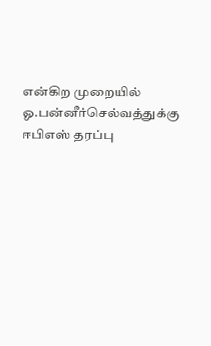என்கிற முறையில் ஓ.பன்னீர்செல்வத்துக்கு ஈபிஎஸ் தரப்பு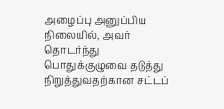அழைப்பு அனுப்பிய நிலையில், அவர் தொடர்ந்து பொதுக்குழுவை தடுத்து நிறுத்துவதற்கான சட்டப்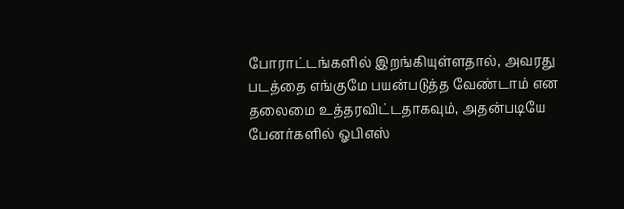போராட்டங்களில் இறங்கியுள்ளதால், அவரது படத்தை எங்குமே பயன்படுத்த வேண்டாம் என தலைமை உத்தரவிட்டதாகவும், அதன்படியே பேனர்களில் ஓபிஎஸ்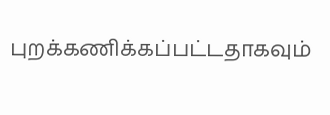புறக்கணிக்கப்பட்டதாகவும்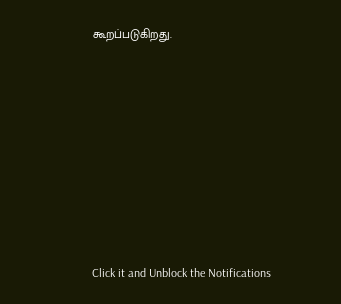கூறப்படுகிறது.












Click it and Unblock the Notifications